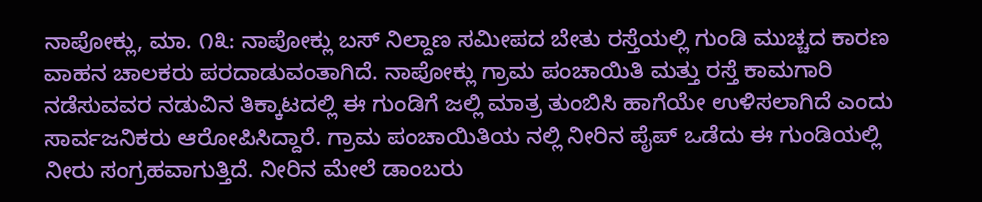ನಾಪೋಕ್ಲು, ಮಾ. ೧೩: ನಾಪೋಕ್ಲು ಬಸ್ ನಿಲ್ದಾಣ ಸಮೀಪದ ಬೇತು ರಸ್ತೆಯಲ್ಲಿ ಗುಂಡಿ ಮುಚ್ಚದ ಕಾರಣ ವಾಹನ ಚಾಲಕರು ಪರದಾಡುವಂತಾಗಿದೆ. ನಾಪೋಕ್ಲು ಗ್ರಾಮ ಪಂಚಾಯಿತಿ ಮತ್ತು ರಸ್ತೆ ಕಾಮಗಾರಿ ನಡೆಸುವವರ ನಡುವಿನ ತಿಕ್ಕಾಟದಲ್ಲಿ ಈ ಗುಂಡಿಗೆ ಜಲ್ಲಿ ಮಾತ್ರ ತುಂಬಿಸಿ ಹಾಗೆಯೇ ಉಳಿಸಲಾಗಿದೆ ಎಂದು ಸಾರ್ವಜನಿಕರು ಆರೋಪಿಸಿದ್ದಾರೆ. ಗ್ರಾಮ ಪಂಚಾಯಿತಿಯ ನಲ್ಲಿ ನೀರಿನ ಪೈಪ್ ಒಡೆದು ಈ ಗುಂಡಿಯಲ್ಲಿ ನೀರು ಸಂಗ್ರಹವಾಗುತ್ತಿದೆ. ನೀರಿನ ಮೇಲೆ ಡಾಂಬರು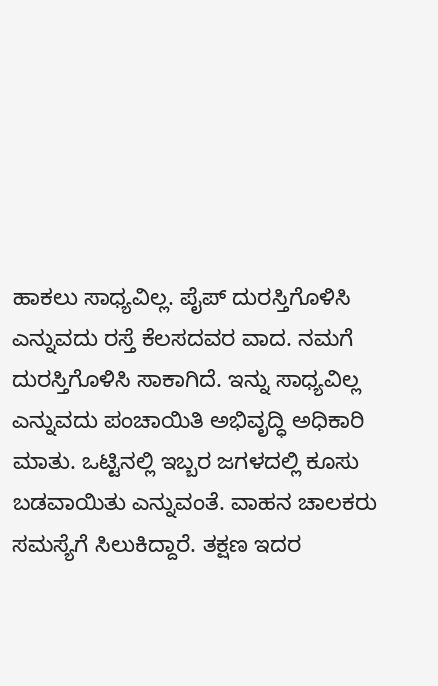ಹಾಕಲು ಸಾಧ್ಯವಿಲ್ಲ. ಪೈಪ್ ದುರಸ್ತಿಗೊಳಿಸಿ ಎನ್ನುವದು ರಸ್ತೆ ಕೆಲಸದವರ ವಾದ. ನಮಗೆ ದುರಸ್ತಿಗೊಳಿಸಿ ಸಾಕಾಗಿದೆ. ಇನ್ನು ಸಾಧ್ಯವಿಲ್ಲ ಎನ್ನುವದು ಪಂಚಾಯಿತಿ ಅಭಿವೃದ್ಧಿ ಅಧಿಕಾರಿ ಮಾತು. ಒಟ್ಟಿನಲ್ಲಿ ಇಬ್ಬರ ಜಗಳದಲ್ಲಿ ಕೂಸು ಬಡವಾಯಿತು ಎನ್ನುವಂತೆ. ವಾಹನ ಚಾಲಕರು ಸಮಸ್ಯೆಗೆ ಸಿಲುಕಿದ್ದಾರೆ. ತಕ್ಷಣ ಇದರ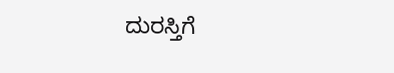ದುರಸ್ತಿಗೆ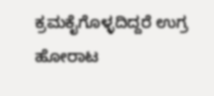ಕ್ರಮಕೈಗೊಳ್ಳದಿದ್ದರೆ ಉಗ್ರ ಹೋರಾಟ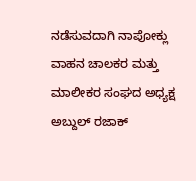ನಡೆಸುವದಾಗಿ ನಾಪೋಕ್ಲು ವಾಹನ ಚಾಲಕರ ಮತ್ತು ಮಾಲೀಕರ ಸಂಘದ ಅಧ್ಯಕ್ಷ ಅಬ್ದುಲ್ ರಜಾಕ್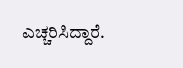ಎಚ್ಚರಿಸಿದ್ದಾರೆ.